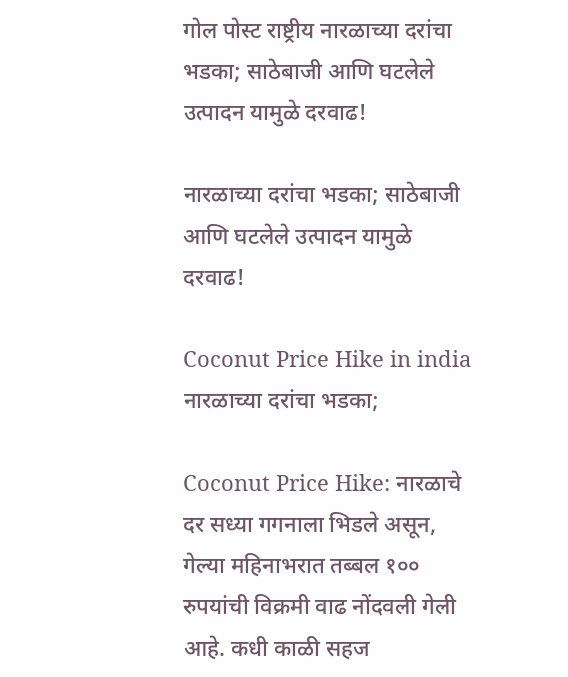गोल पोस्ट राष्ट्रीय नारळाच्या दरांचा भडका; साठेबाजी आणि घटलेले उत्पादन यामुळे दरवाढ!

नारळाच्या दरांचा भडका; साठेबाजी आणि घटलेले उत्पादन यामुळे दरवाढ!

Coconut Price Hike in india
नारळाच्या दरांचा भडका;

Coconut Price Hike: नारळाचे दर सध्या गगनाला भिडले असून, गेल्या महिनाभरात तब्बल १०० रुपयांची विक्रमी वाढ नोंदवली गेली आहे. कधी काळी सहज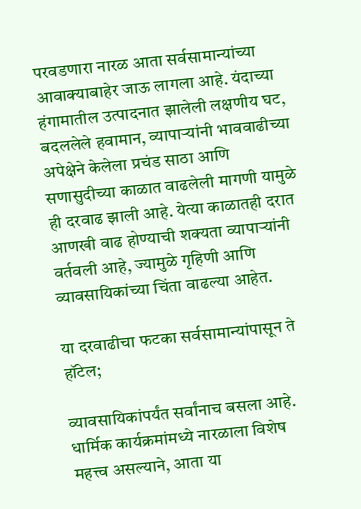परवडणारा नारळ आता सर्वसामान्यांच्या आवाक्याबाहेर जाऊ लागला आहे. यंदाच्या हंगामातील उत्पादनात झालेली लक्षणीय घट, बदललेले हवामान, व्यापाऱ्यांनी भाववाढीच्या अपेक्षेने केलेला प्रचंड साठा आणि सणासुदीच्या काळात वाढलेली मागणी यामुळे ही दरवाढ झाली आहे. येत्या काळातही दरात आणखी वाढ होण्याची शक्यता व्यापाऱ्यांनी वर्तवली आहे, ज्यामुळे गृहिणी आणि व्यावसायिकांच्या चिंता वाढल्या आहेत.

या दरवाढीचा फटका सर्वसामान्यांपासून ते हॉटेल;

व्यावसायिकांपर्यंत सर्वांनाच बसला आहे. धार्मिक कार्यक्रमांमध्ये नारळाला विशेष महत्त्व असल्याने, आता या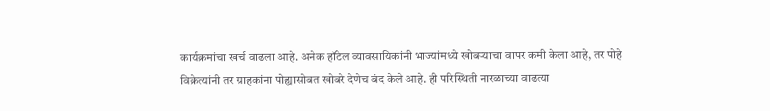कार्यक्रमांचा खर्च वाढला आहे. अनेक हॉटेल व्यावसायिकांनी भाज्यांमध्ये खोबऱ्याचा वापर कमी केला आहे, तर पोहे विक्रेत्यांनी तर ग्राहकांना पोह्यासोबत खोबरे देणेच बंद केले आहे. ही परिस्थिती नारळाच्या वाढत्या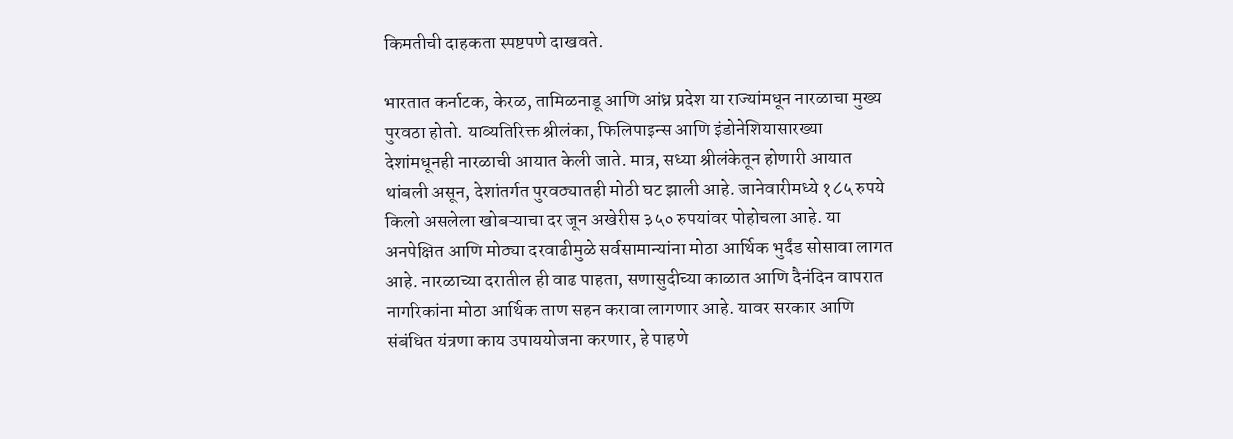किमतीची दाहकता स्पष्टपणे दाखवते.

भारतात कर्नाटक, केरळ, तामिळनाडू आणि आंध्र प्रदेश या राज्यांमधून नारळाचा मुख्य पुरवठा होतो. याव्यतिरिक्त श्रीलंका, फिलिपाइन्स आणि इंडोनेशियासारख्या देशांमधूनही नारळाची आयात केली जाते. मात्र, सध्या श्रीलंकेतून होणारी आयात थांबली असून, देशांतर्गत पुरवठ्यातही मोठी घट झाली आहे. जानेवारीमध्ये १८५ रुपये किलो असलेला खोबऱ्याचा दर जून अखेरीस ३५० रुपयांवर पोहोचला आहे. या अनपेक्षित आणि मोठ्या दरवाढीमुळे सर्वसामान्यांना मोठा आर्थिक भुर्दंड सोसावा लागत आहे. नारळाच्या दरातील ही वाढ पाहता, सणासुदीच्या काळात आणि दैनंदिन वापरात नागरिकांना मोठा आर्थिक ताण सहन करावा लागणार आहे. यावर सरकार आणि संबंधित यंत्रणा काय उपाययोजना करणार, हे पाहणे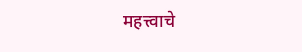महत्त्वाचे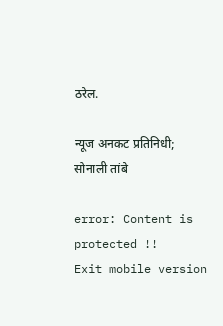ठरेल.

न्यूज अनकट प्रतिनिधी; सोनाली तांबे

error: Content is protected !!
Exit mobile version